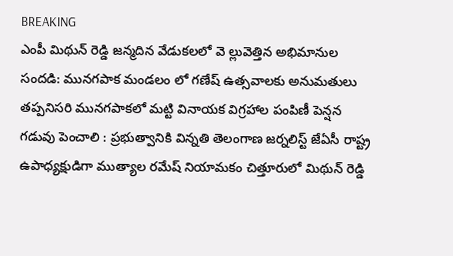BREAKING
ఎంపీ మిథున్ రెడ్డి జన్మదిన వేడుకలలో వె ల్లువెత్తిన అభిమానుల సందడి: మునగపాక మండలం లో గణేష్ ఉత్సవాలకు అనుమతులు తప్పనిసరి మునగపాకలో మట్టి వినాయక విగ్రహాల పంపిణీ పెన్షన గడువు పెంచాలి : ప్రభుత్వానికి విన్నతి తెలంగాణ జర్నలిస్ట్ జేఏసీ రాష్ట్ర ఉపాధ్యక్షుడిగా ముత్యాల రమేష్ నియామకం చిత్తూరులో మిథున్ రెడ్డి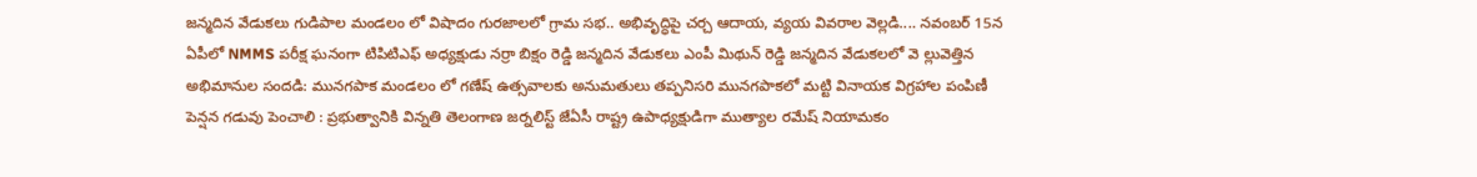జన్మదిన వేడుకలు గుడిపాల మండలం లో విషాదం గురజాలలో గ్రామ సభ.. అభివృద్ధిపై చర్చ ఆదాయ, వ్యయ వివరాల వెల్లడి.... నవంబర్‌ 15న ఏపీలో NMMS పరీక్ష ఘనంగా టిపిటిఎఫ్ అధ్యక్షుడు నర్రా బిక్షం రెడ్డి జన్మదిన వేడుకలు ఎంపీ మిథున్ రెడ్డి జన్మదిన వేడుకలలో వె ల్లువెత్తిన అభిమానుల సందడి: మునగపాక మండలం లో గణేష్ ఉత్సవాలకు అనుమతులు తప్పనిసరి మునగపాకలో మట్టి వినాయక విగ్రహాల పంపిణీ పెన్షన గడువు పెంచాలి : ప్రభుత్వానికి విన్నతి తెలంగాణ జర్నలిస్ట్ జేఏసీ రాష్ట్ర ఉపాధ్యక్షుడిగా ముత్యాల రమేష్ నియామకం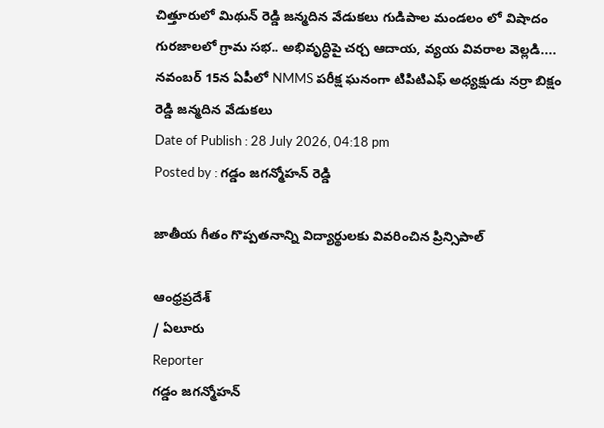చిత్తూరులో మిథున్ రెడ్డి జన్మదిన వేడుకలు గుడిపాల మండలం లో విషాదం గురజాలలో గ్రామ సభ.. అభివృద్ధిపై చర్చ ఆదాయ, వ్యయ వివరాల వెల్లడి.... నవంబర్‌ 15న ఏపీలో NMMS పరీక్ష ఘనంగా టిపిటిఎఫ్ అధ్యక్షుడు నర్రా బిక్షం రెడ్డి జన్మదిన వేడుకలు
Date of Publish : 28 July 2026, 04:18 pm
Posted by : గడ్డం జగన్మోహన్ రెడ్డి

జాతీయ గీతం గొప్పతనాన్ని విద్యార్థులకు వివరించిన ప్రిన్సిపాల్

ఆంధ్రప్రదేశ్
/ ఏలూరు
Reporter
గడ్డం జగన్మోహన్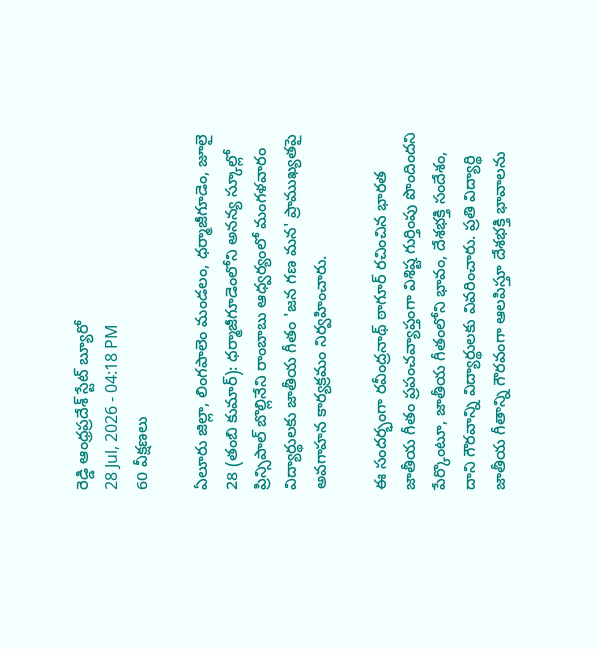రెడ్డి ఆంధ్రప్రదేశ్ స్టేట్ బ్యూరో
28 Jul, 2026 - 04:18 PM
60 వీక్షణలు

ఏలూరు జిల్లా, లింగపాలెం మండలం, ధర్మాజీగూడెం, జూలై 28 (తంబి కుమార్): ధర్మాజీగూడెంలోని అనన్య స్కూల్లో ప్రిన్సిపాల్ బొల్లినేని రాంబాబు ఆధ్వర్యంలో మంగళవారం విద్యార్థులకు జాతీయ గీతం 'జన గణ మన' ప్రాముఖ్యతపై అవగాహన కార్యక్రమం నిర్వహించారు.

ఈ సందర్భంగా రవీంద్రనాథ్ ఠాగూర్ రచించిన భారత జాతీయ గీతం ప్రపంచవ్యాప్తంగా విశిష్ట గుర్తింపు పొందిందని పేర్కొంటూ, జాతీయ గీతంలోని భావం, దేశభక్తి సందేశం, దాని గౌరవాన్ని విద్యార్థులకు వివరించారు. ప్రతి విద్యార్థి జాతీయ గీతాన్ని గౌరవంగా ఆలపిస్తూ దేశభక్తి భావాలను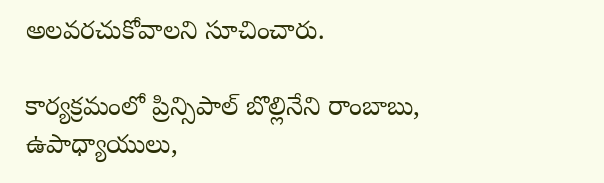అలవరచుకోవాలని సూచించారు.

కార్యక్రమంలో ప్రిన్సిపాల్ బొల్లినేని రాంబాబు, ఉపాధ్యాయులు,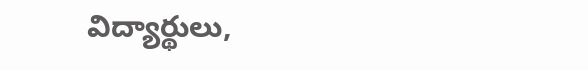విద్యార్థులు,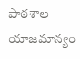పాఠశాల యాజమాన్యం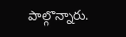పాల్గొన్నారు.